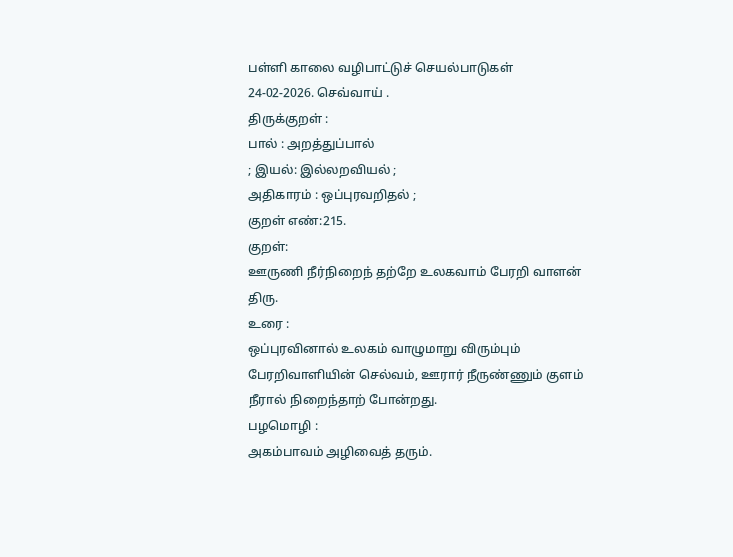பள்ளி காலை வழிபாட்டுச் செயல்பாடுகள்
24-02-2026. செவ்வாய் .
திருக்குறள் :
பால் : அறத்துப்பால்
; இயல்: இல்லறவியல் ;
அதிகாரம் : ஒப்புரவறிதல் ;
குறள் எண்:215.
குறள்:
ஊருணி நீர்நிறைந் தற்றே உலகவாம் பேரறி வாளன் திரு.
உரை :
ஒப்புரவினால் உலகம் வாழுமாறு விரும்பும் பேரறிவாளியின் செல்வம், ஊரார் நீருண்ணும் குளம் நீரால் நிறைந்தாற் போன்றது.
பழமொழி :
அகம்பாவம் அழிவைத் தரும்.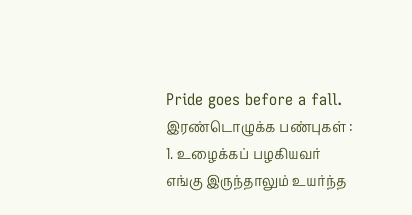Pride goes before a fall.
இரண்டொழுக்க பண்புகள் :
1. உழைக்கப் பழகியவர் எங்கு இருந்தாலும் உயர்ந்த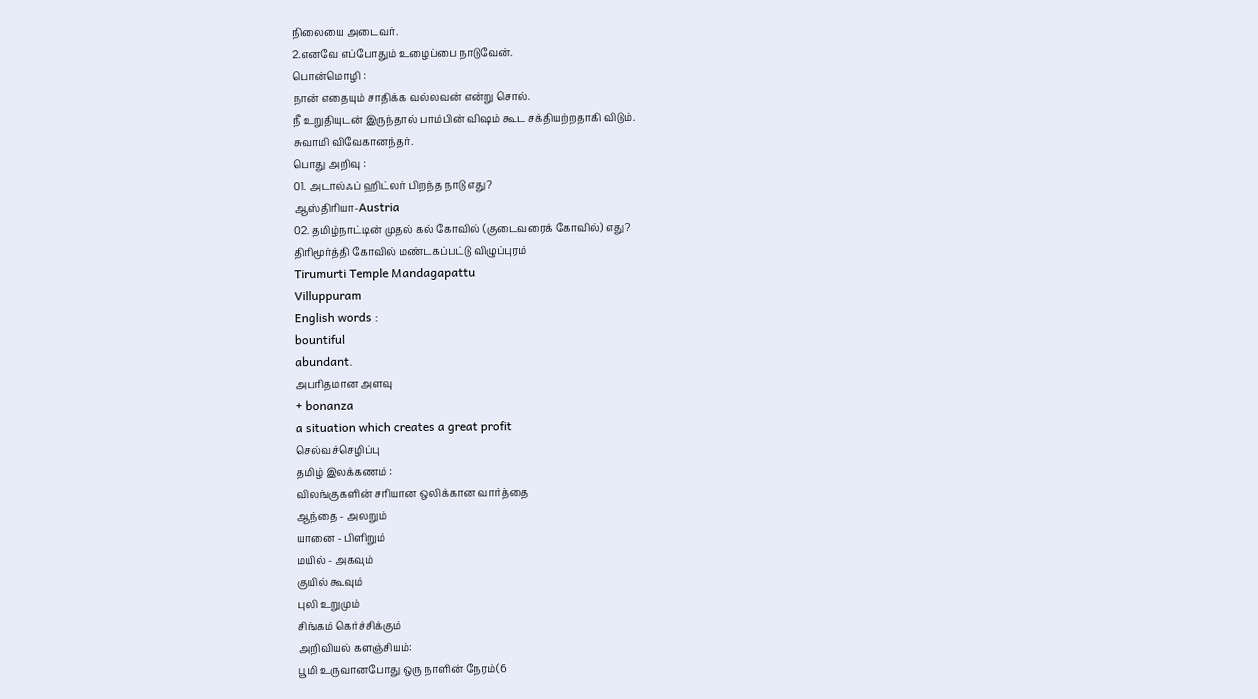நிலையை அடைவர்.
2.எனவே எப்போதும் உழைப்பை நாடுவேன்.
பொன்மொழி :
நான் எதையும் சாதிக்க வல்லவன் என்று சொல்.
நீ உறுதியுடன் இருந்தால் பாம்பின் விஷம் கூட சக்தியற்றதாகி விடும்.
சுவாமி விவேகானந்தர்.
பொது அறிவு :
01. அடால்ஃப் ஹிட்லர் பிறந்த நாடு எது?
ஆஸ்திரியா-Austria
02. தமிழ்நாட்டின் முதல் கல் கோவில் (குடைவரைக் கோவில்) எது?
திரிமூர்த்தி கோவில் மண்டகப்பட்டு விழுப்புரம்
Tirumurti Temple Mandagapattu
Villuppuram
English words :
bountiful
abundant.
அபரிதமான அளவு
+ bonanza
a situation which creates a great profit
செல்வச்செழிப்பு
தமிழ் இலக்கணம் :
விலங்குகளின் சரியான ஒலிக்கான வார்த்தை
ஆந்தை - அலறும்
யானை - பிளிறும்
மயில் - அகவும்
குயில் கூவும்
புலி உறுமும்
சிங்கம் கெர்ச்சிக்கும்
அறிவியல் களஞ்சியம்:
பூமி உருவானபோது ஒரு நாளின் நேரம்(6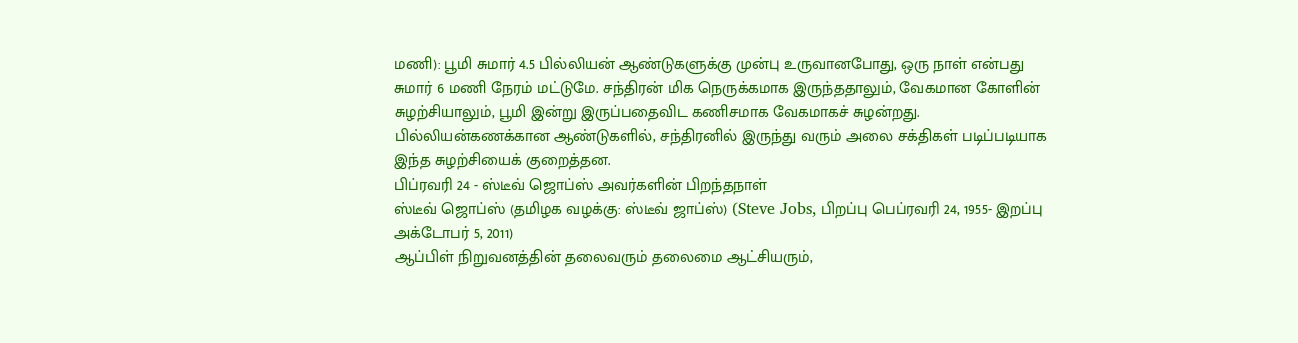மணி): பூமி சுமார் 4.5 பில்லியன் ஆண்டுகளுக்கு முன்பு உருவானபோது, ஒரு நாள் என்பது சுமார் 6 மணி நேரம் மட்டுமே. சந்திரன் மிக நெருக்கமாக இருந்ததாலும், வேகமான கோளின் சுழற்சியாலும், பூமி இன்று இருப்பதைவிட கணிசமாக வேகமாகச் சுழன்றது. பில்லியன்கணக்கான ஆண்டுகளில், சந்திரனில் இருந்து வரும் அலை சக்திகள் படிப்படியாக இந்த சுழற்சியைக் குறைத்தன.
பிப்ரவரி 24 - ஸ்டீவ் ஜொப்ஸ் அவர்களின் பிறந்தநாள்
ஸ்டீவ் ஜொப்ஸ் (தமிழக வழக்கு: ஸ்டீவ் ஜாப்ஸ்) (Steve Jobs, பிறப்பு பெப்ரவரி 24, 1955- இறப்பு அக்டோபர் 5, 2011)
ஆப்பிள் நிறுவனத்தின் தலைவரும் தலைமை ஆட்சியரும்,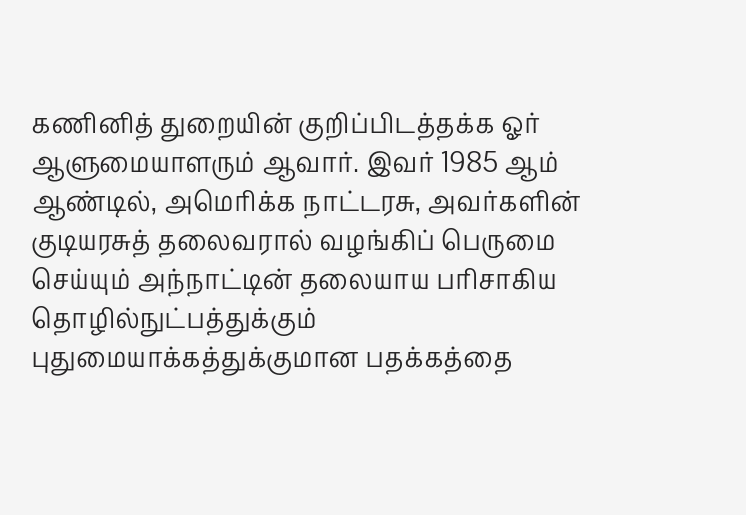கணினித் துறையின் குறிப்பிடத்தக்க ஓர் ஆளுமையாளரும் ஆவார். இவர் 1985 ஆம் ஆண்டில், அமெரிக்க நாட்டரசு, அவர்களின் குடியரசுத் தலைவரால் வழங்கிப் பெருமை செய்யும் அந்நாட்டின் தலையாய பரிசாகிய தொழில்நுட்பத்துக்கும் புதுமையாக்கத்துக்குமான பதக்கத்தை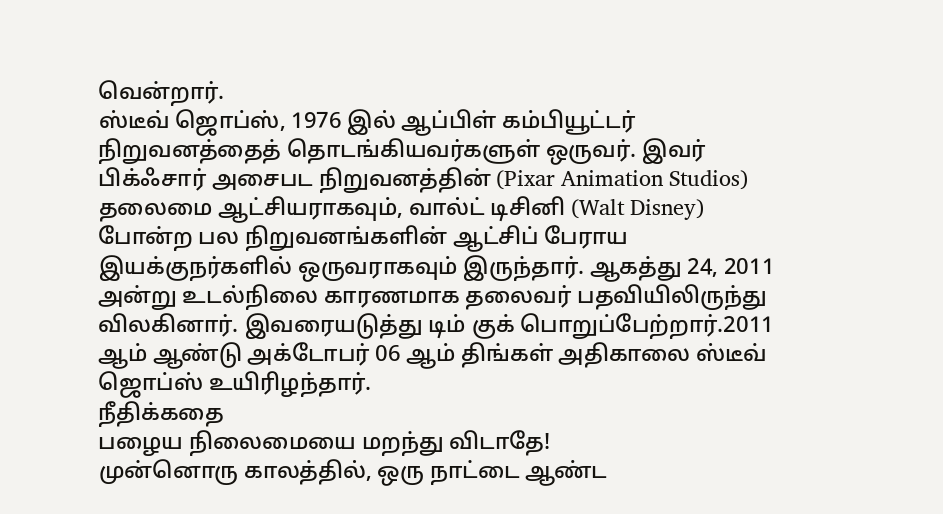வென்றார்.
ஸ்டீவ் ஜொப்ஸ், 1976 இல் ஆப்பிள் கம்பியூட்டர் நிறுவனத்தைத் தொடங்கியவர்களுள் ஒருவர். இவர் பிக்ஃசார் அசைபட நிறுவனத்தின் (Pixar Animation Studios) தலைமை ஆட்சியராகவும், வால்ட் டிசினி (Walt Disney) போன்ற பல நிறுவனங்களின் ஆட்சிப் பேராய இயக்குநர்களில் ஒருவராகவும் இருந்தார். ஆகத்து 24, 2011 அன்று உடல்நிலை காரணமாக தலைவர் பதவியிலிருந்து விலகினார். இவரையடுத்து டிம் குக் பொறுப்பேற்றார்.2011 ஆம் ஆண்டு அக்டோபர் 06 ஆம் திங்கள் அதிகாலை ஸ்டீவ் ஜொப்ஸ் உயிரிழந்தார்.
நீதிக்கதை
பழைய நிலைமையை மறந்து விடாதே!
முன்னொரு காலத்தில், ஒரு நாட்டை ஆண்ட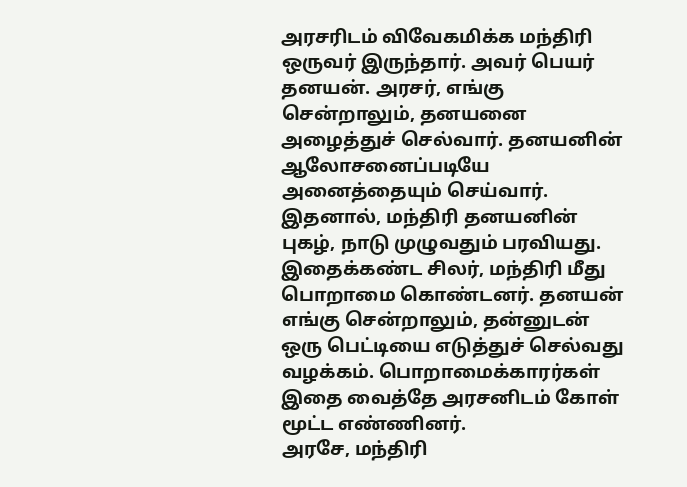அரசரிடம் விவேகமிக்க மந்திரி ஒருவர் இருந்தார். அவர் பெயர் தனயன். அரசர், எங்கு சென்றாலும், தனயனை அழைத்துச் செல்வார். தனயனின் ஆலோசனைப்படியே அனைத்தையும் செய்வார்.
இதனால், மந்திரி தனயனின் புகழ், நாடு முழுவதும் பரவியது. இதைக்கண்ட சிலர், மந்திரி மீது பொறாமை கொண்டனர். தனயன் எங்கு சென்றாலும், தன்னுடன் ஒரு பெட்டியை எடுத்துச் செல்வது வழக்கம். பொறாமைக்காரர்கள் இதை வைத்தே அரசனிடம் கோள் மூட்ட எண்ணினர்.
அரசே, மந்திரி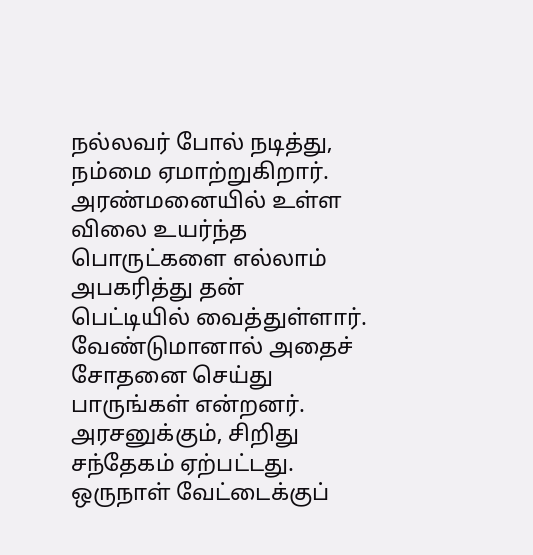நல்லவர் போல் நடித்து, நம்மை ஏமாற்றுகிறார். அரண்மனையில் உள்ள விலை உயர்ந்த பொருட்களை எல்லாம் அபகரித்து தன் பெட்டியில் வைத்துள்ளார். வேண்டுமானால் அதைச் சோதனை செய்து பாருங்கள் என்றனர்.
அரசனுக்கும், சிறிது சந்தேகம் ஏற்பட்டது. ஒருநாள் வேட்டைக்குப்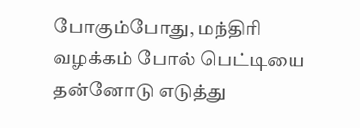போகும்போது, மந்திரி வழக்கம் போல் பெட்டியை தன்னோடு எடுத்து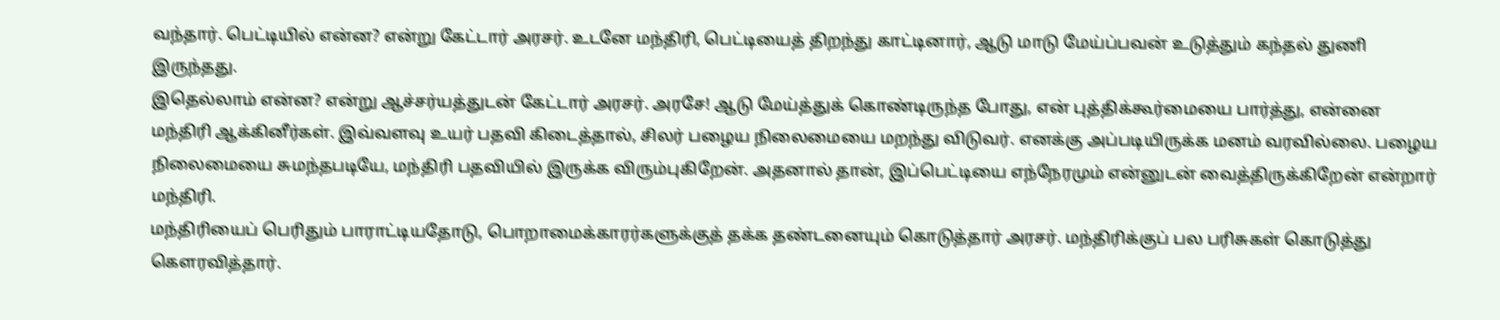வந்தார். பெட்டியில் என்ன? என்று கேட்டார் அரசர். உடனே மந்திரி, பெட்டியைத் திறந்து காட்டினார், ஆடு மாடு மேய்ப்பவன் உடுத்தும் கந்தல் துணி இருந்தது.
இதெல்லாம் என்ன? என்று ஆச்சர்யத்துடன் கேட்டார் அரசர். அரசே! ஆடு மேய்த்துக் கொண்டிருந்த போது, என் புத்திக்கூர்மையை பார்த்து, என்னை மந்திரி ஆக்கினீர்கள். இவ்வளவு உயர் பதவி கிடைத்தால், சிலர் பழைய நிலைமையை மறந்து விடுவர். எனக்கு அப்படியிருக்க மனம் வரவில்லை. பழைய நிலைமையை சுமந்தபடியே, மந்திரி பதவியில் இருக்க விரும்புகிறேன். அதனால் தான், இப்பெட்டியை எந்நேரமும் என்னுடன் வைத்திருக்கிறேன் என்றார் மந்திரி.
மந்திரியைப் பெரிதும் பாராட்டியதோடு, பொறாமைக்காரர்களுக்குத் தக்க தண்டனையும் கொடுத்தார் அரசர். மந்திரிக்குப் பல பரிசுகள் கொடுத்து கௌரவித்தார்.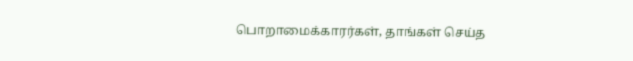பொறாமைக்காரர்கள், தாங்கள் செய்த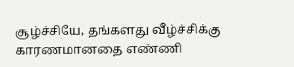சூழ்ச்சியே, தங்களது வீழ்ச்சிக்கு காரணமானதை எண்ணி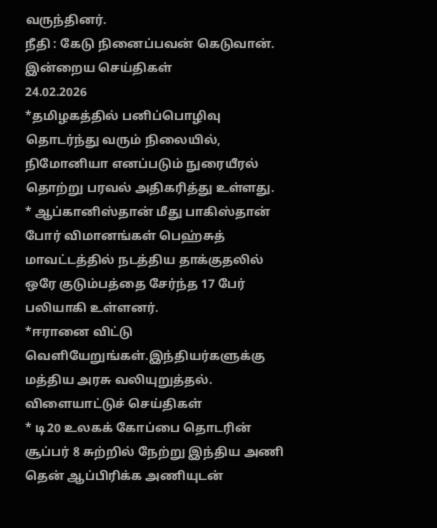வருந்தினர்.
நீதி : கேடு நினைப்பவன் கெடுவான்.
இன்றைய செய்திகள்
24.02.2026
*தமிழகத்தில் பனிப்பொழிவு தொடர்ந்து வரும் நிலையில், நிமோனியா எனப்படும் நுரையீரல் தொற்று பரவல் அதிகரித்து உள்ளது.
* ஆப்கானிஸ்தான் மீது பாகிஸ்தான் போர் விமானங்கள் பெஹ்சுத் மாவட்டத்தில் நடத்திய தாக்குதலில் ஒரே குடும்பத்தை சேர்ந்த 17 பேர் பலியாகி உள்ளனர்.
*ஈரானை விட்டு வெளியேறுங்கள்.இந்தியர்களுக்கு மத்திய அரசு வலியுறுத்தல்.
விளையாட்டுச் செய்திகள்
* டி20 உலகக் கோப்பை தொடரின் சூப்பர் 8 சுற்றில் நேற்று இந்திய அணி தென் ஆப்பிரிக்க அணியுடன்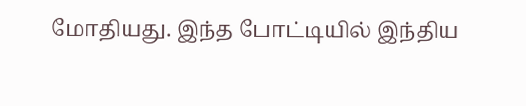மோதியது. இந்த போட்டியில் இந்திய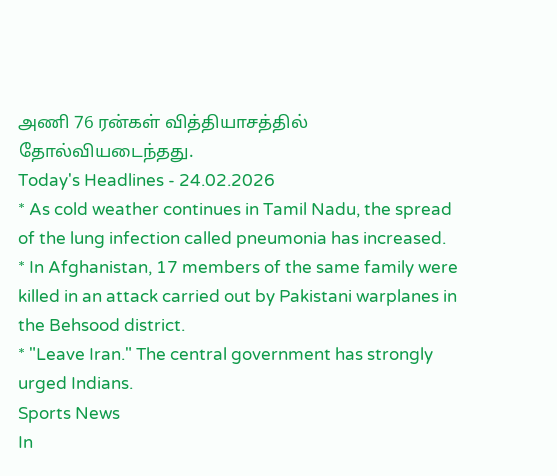அணி 76 ரன்கள் வித்தியாசத்தில் தோல்வியடைந்தது.
Today's Headlines - 24.02.2026
* As cold weather continues in Tamil Nadu, the spread of the lung infection called pneumonia has increased.
* In Afghanistan, 17 members of the same family were killed in an attack carried out by Pakistani warplanes in the Behsood district.
* "Leave Iran." The central government has strongly urged Indians.
Sports News
In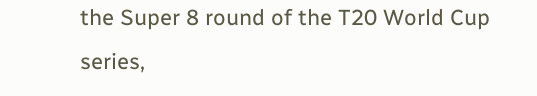the Super 8 round of the T20 World Cup series,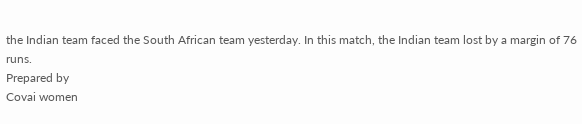the Indian team faced the South African team yesterday. In this match, the Indian team lost by a margin of 76 runs.
Prepared by
Covai women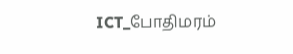ICT_போதிமரம்